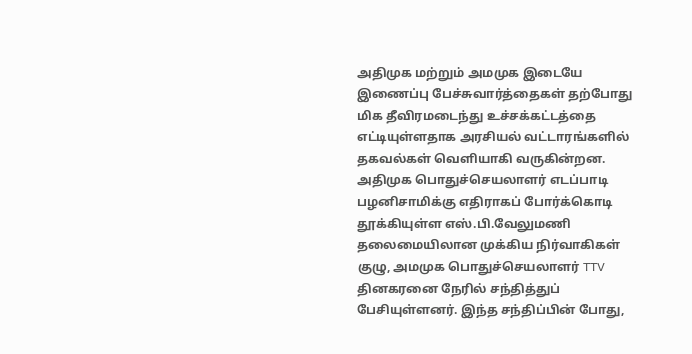அதிமுக மற்றும் அமமுக இடையே இணைப்பு பேச்சுவார்த்தைகள் தற்போது மிக தீவிரமடைந்து உச்சக்கட்டத்தை எட்டியுள்ளதாக அரசியல் வட்டாரங்களில் தகவல்கள் வெளியாகி வருகின்றன. அதிமுக பொதுச்செயலாளர் எடப்பாடி பழனிசாமிக்கு எதிராகப் போர்க்கொடி தூக்கியுள்ள எஸ்.பி.வேலுமணி தலைமையிலான முக்கிய நிர்வாகிகள் குழு, அமமுக பொதுச்செயலாளர் TTV தினகரனை நேரில் சந்தித்துப் பேசியுள்ளனர். இந்த சந்திப்பின் போது,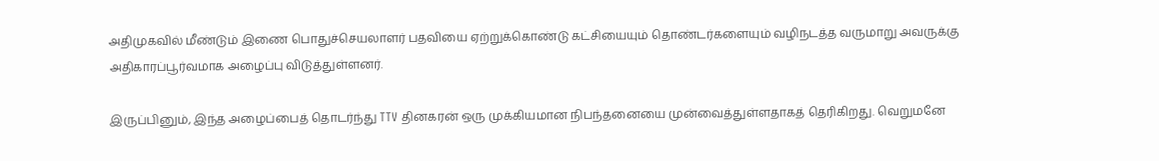அதிமுகவில் மீண்டும் இணை பொதுச்செயலாளர் பதவியை ஏற்றுக்கொண்டு கட்சியையும் தொண்டர்களையும் வழிநடத்த வருமாறு அவருக்கு அதிகாரப்பூர்வமாக அழைப்பு விடுத்துள்ளனர்.

இருப்பினும், இந்த அழைப்பைத் தொடர்ந்து TTV தினகரன் ஒரு முக்கியமான நிபந்தனையை முன்வைத்துள்ளதாகத் தெரிகிறது. வெறுமனே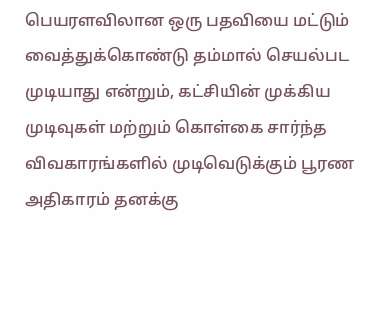பெயரளவிலான ஒரு பதவியை மட்டும் வைத்துக்கொண்டு தம்மால் செயல்பட முடியாது என்றும், கட்சியின் முக்கிய முடிவுகள் மற்றும் கொள்கை சார்ந்த விவகாரங்களில் முடிவெடுக்கும் பூரண அதிகாரம் தனக்கு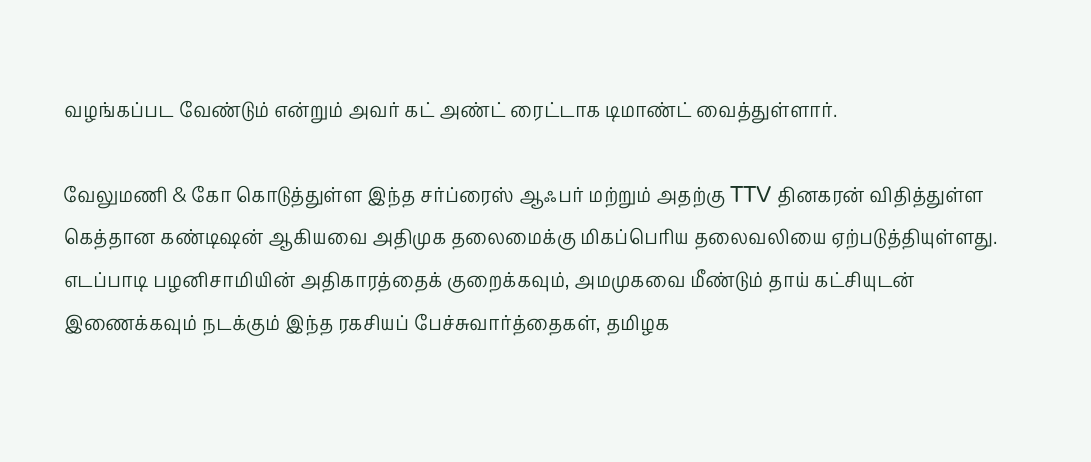வழங்கப்பட வேண்டும் என்றும் அவர் கட் அண்ட் ரைட்டாக டிமாண்ட் வைத்துள்ளார்.

வேலுமணி & கோ கொடுத்துள்ள இந்த சர்ப்ரைஸ் ஆஃபர் மற்றும் அதற்கு TTV தினகரன் விதித்துள்ள கெத்தான கண்டிஷன் ஆகியவை அதிமுக தலைமைக்கு மிகப்பெரிய தலைவலியை ஏற்படுத்தியுள்ளது. எடப்பாடி பழனிசாமியின் அதிகாரத்தைக் குறைக்கவும், அமமுகவை மீண்டும் தாய் கட்சியுடன் இணைக்கவும் நடக்கும் இந்த ரகசியப் பேச்சுவார்த்தைகள், தமிழக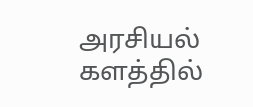அரசியல் களத்தில்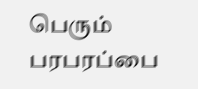பெரும் பரபரப்பை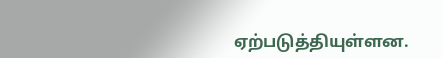ஏற்படுத்தியுள்ளன.